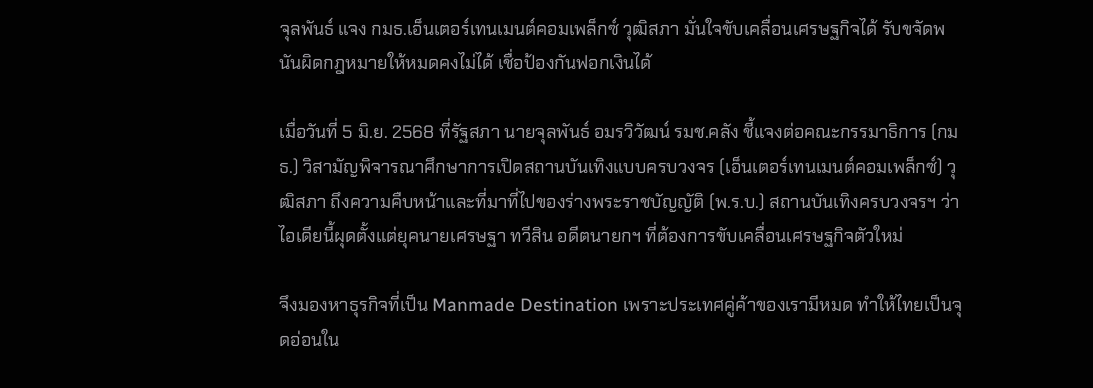จุลพันธ์ แจง กมธ.เอ็นเตอร์เทนเมนต์คอมเพล็กซ์ วุฒิสภา มั่นใจขับเคลื่อนเศรษฐกิจได้ รับขจัดพนันผิดกฎหมายให้หมดคงไม่ได้ เชื่อป้องกันฟอกเงินได้

เมื่อวันที่ 5 มิ.ย. 2568 ที่รัฐสภา นายจุลพันธ์ อมรวิวัฒน์ รมช.คลัง ชี้แจงต่อคณะกรรมาธิการ (กมธ.) วิสามัญพิจารณาศึกษาการเปิดสถานบันเทิงแบบครบวงจร (เอ็นเตอร์เทนเมนต์คอมเพล็กซ์) วุฒิสภา ถึงความคืบหน้าและที่มาที่ไปของร่างพระราชบัญญัติ (พ.ร.บ.) สถานบันเทิงครบวงจรฯ ว่า ไอเดียนี้ผุดตั้งแต่ยุคนายเศรษฐา ทวีสิน อดีตนายกฯ ที่ต้องการขับเคลื่อนเศรษฐกิจตัวใหม่

จึงมองหาธุรกิจที่เป็น Manmade Destination เพราะประเทศคู่ค้าของเรามีหมด ทำให้ไทยเป็นจุดอ่อนใน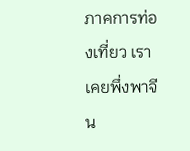ภาคการท่องเที่ยว เราเคยพึ่งพาจีน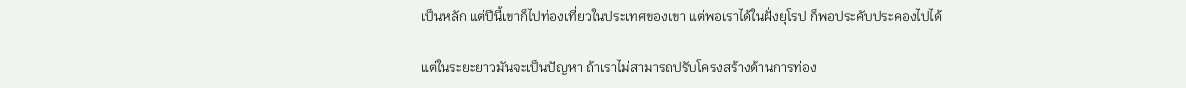เป็นหลัก แต่ปีนี้เขาก็ไปท่องเที่ยวในประเทศของเขา แต่พอเราได้ในฝั่งยุโรป ก็พอประคับประคองไปได้

แต่ในระยะยาวมันจะเป็นปัญหา ถ้าเราไม่สามารถปรับโครงสร้างด้านการท่อง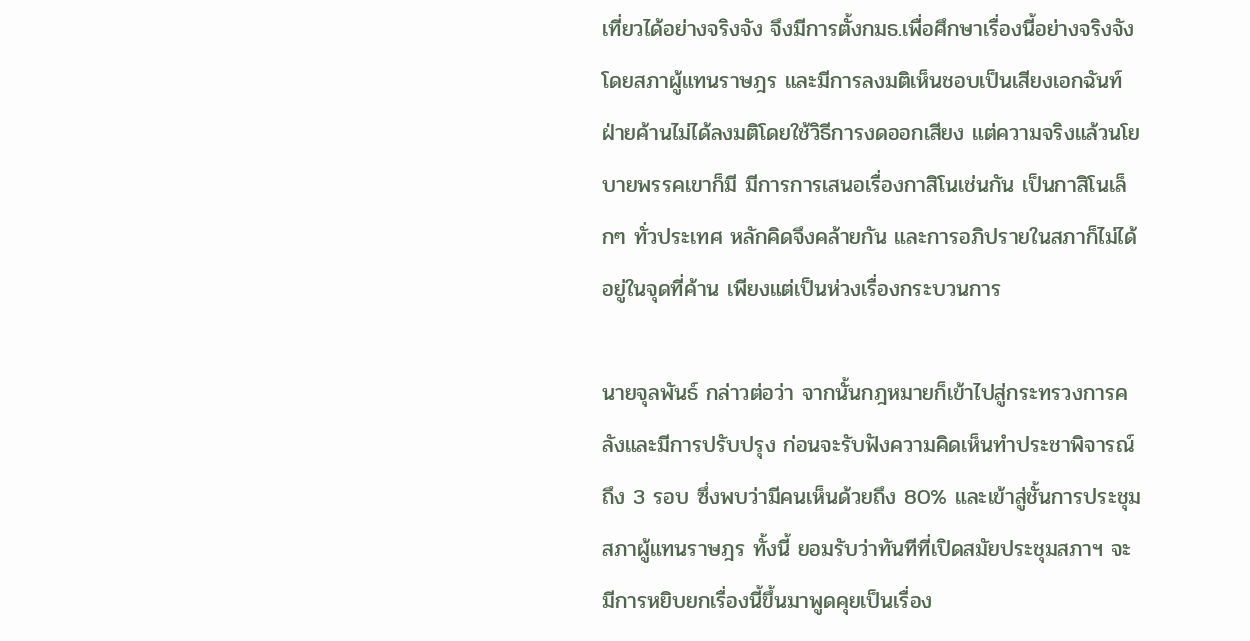เที่ยวได้อย่างจริงจัง จึงมีการตั้งกมธ.เพื่อศึกษาเรื่องนี้อย่างจริงจัง โดยสภาผู้แทนราษฎร และมีการลงมติเห็นชอบเป็นเสียงเอกฉันท์ ฝ่ายค้านไม่ได้ลงมติโดยใช้วิธีการงดออกเสียง แต่ความจริงแล้วนโยบายพรรคเขาก็มี มีการการเสนอเรื่องกาสิโนเช่นกัน เป็นกาสิโนเล็กๆ ทั่วประเทศ หลักคิดจึงคล้ายกัน และการอภิปรายในสภาก็ไม่ได้อยู่ในจุดที่ค้าน เพียงแต่เป็นห่วงเรื่องกระบวนการ

นายจุลพันธ์ กล่าวต่อว่า จากนั้นกฎหมายก็เข้าไปสู่กระทรวงการคลังและมีการปรับปรุง ก่อนจะรับฟังความคิดเห็นทำประชาพิจารณ์ถึง 3 รอบ ซึ่งพบว่ามีคนเห็นด้วยถึง 80% และเข้าสู่ชั้นการประชุมสภาผู้แทนราษฎร ทั้งนี้ ยอมรับว่าทันทีที่เปิดสมัยประชุมสภาฯ จะมีการหยิบยกเรื่องนี้ขึ้นมาพูดคุยเป็นเรื่อง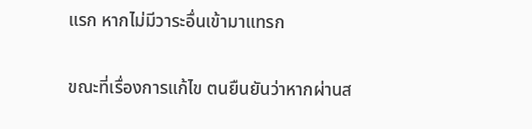แรก หากไม่มีวาระอื่นเข้ามาแทรก

ขณะที่เรื่องการแก้ไข ตนยืนยันว่าหากผ่านส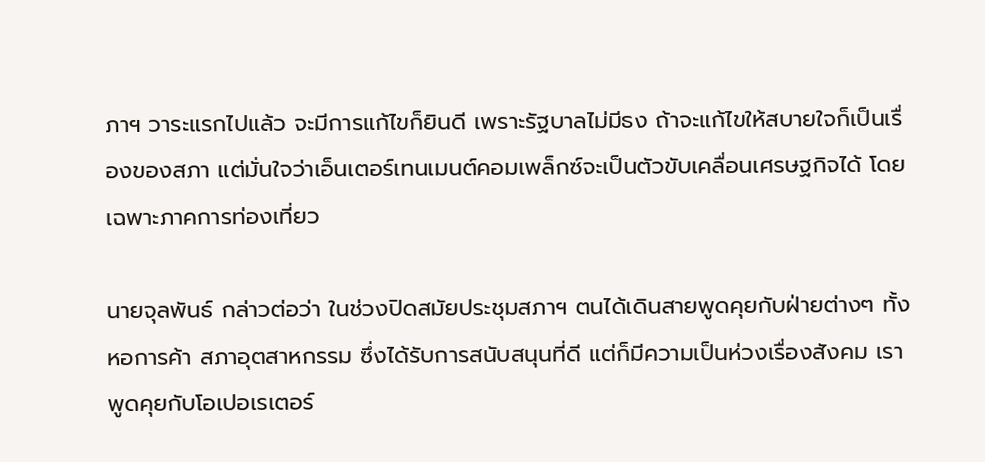ภาฯ วาระแรกไปแล้ว จะมีการแก้ไขก็ยินดี เพราะรัฐบาลไม่มีธง ถ้าจะแก้ไขให้สบายใจก็เป็นเรื่องของสภา แต่มั่นใจว่าเอ็นเตอร์เทนเมนต์คอมเพล็กซ์จะเป็นตัวขับเคลื่อนเศรษฐกิจได้ โดยเฉพาะภาคการท่องเที่ยว

นายจุลพันธ์ กล่าวต่อว่า ในช่วงปิดสมัยประชุมสภาฯ ตนได้เดินสายพูดคุยกับฝ่ายต่างๆ ทั้งหอการค้า สภาอุตสาหกรรม ซึ่งได้รับการสนับสนุนที่ดี แต่ก็มีความเป็นห่วงเรื่องสังคม เราพูดคุยกับโอเปอเรเตอร์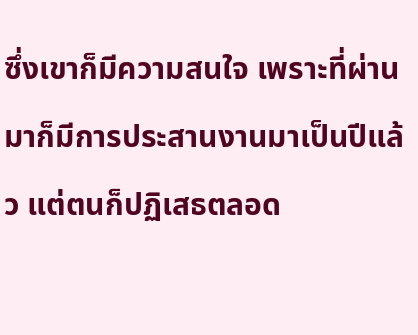ซึ่งเขาก็มีความสนใจ เพราะที่ผ่านมาก็มีการประสานงานมาเป็นปีแล้ว แต่ตนก็ปฏิเสธตลอด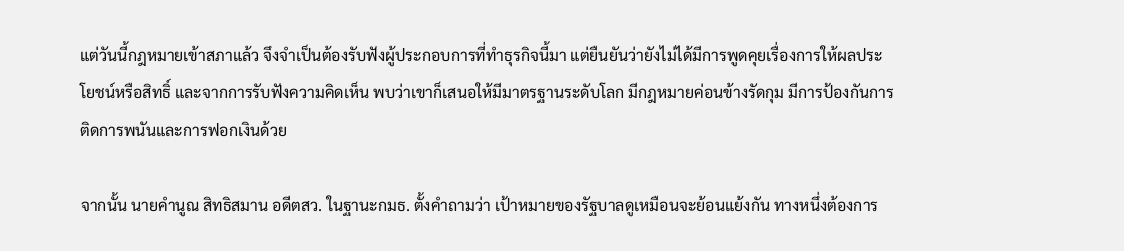แต่วันนี้กฎหมายเข้าสภาแล้ว จึงจำเป็นต้องรับฟังผู้ประกอบการที่ทำธุรกิจนี้มา แต่ยืนยันว่ายังไม่ได้มีการพูดคุยเรื่องการให้ผลประโยชน์หรือสิทธิ์ และจากการรับฟังความคิดเห็น พบว่าเขาก็เสนอให้มีมาตรฐานระดับโลก มีกฎหมายค่อนข้างรัดกุม มีการป้องกันการติดการพนันและการฟอกเงินด้วย

จากนั้น นายคํานูณ สิทธิสมาน อดีตสว. ในฐานะกมธ. ตั้งคำถามว่า เป้าหมายของรัฐบาลดูเหมือนจะย้อนแย้งกัน ทางหนึ่งต้องการ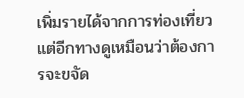เพิ่มรายได้จากการท่องเที่ยว แต่อีกทางดูเหมือนว่าต้องการจะขจัด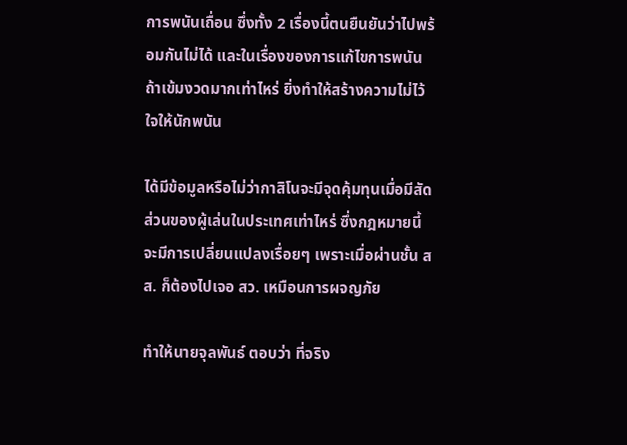การพนันเถื่อน ซึ่งทั้ง 2 เรื่องนี้ตนยืนยันว่าไปพร้อมกันไม่ได้ และในเรื่องของการแก้ไขการพนัน ถ้าเข้มงวดมากเท่าไหร่ ยิ่งทำให้สร้างความไม่ไว้ใจให้นักพนัน

ได้มีข้อมูลหรือไม่ว่ากาสิโนจะมีจุดคุ้มทุนเมื่อมีสัดส่วนของผู้เล่นในประเทศเท่าไหร่ ซึ่งกฎหมายนี้จะมีการเปลี่ยนแปลงเรื่อยๆ เพราะเมื่อผ่านชั้น สส. ก็ต้องไปเจอ สว. เหมือนการผจญภัย

ทำให้นายจุลพันธ์ ตอบว่า ที่จริง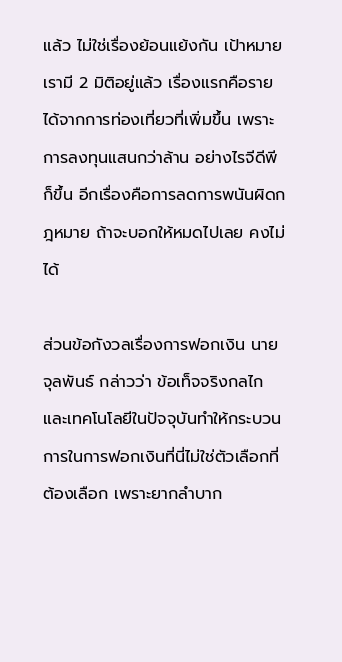แล้ว ไม่ใช่เรื่องย้อนแย้งกัน เป้าหมายเรามี 2 มิติอยู่แล้ว เรื่องแรกคือรายได้จากการท่องเที่ยวที่เพิ่มขึ้น เพราะการลงทุนแสนกว่าล้าน อย่างไรจีดีพีก็ขึ้น อีกเรื่องคือการลดการพนันผิดกฎหมาย ถ้าจะบอกให้หมดไปเลย คงไม่ได้

ส่วนข้อกังวลเรื่องการฟอกเงิน นายจุลพันธ์ กล่าวว่า ข้อเท็จจริงกลไกและเทคโนโลยีในปัจจุบันทำให้กระบวนการในการฟอกเงินที่นี่ไม่ใช่ตัวเลือกที่ต้องเลือก เพราะยากลำบาก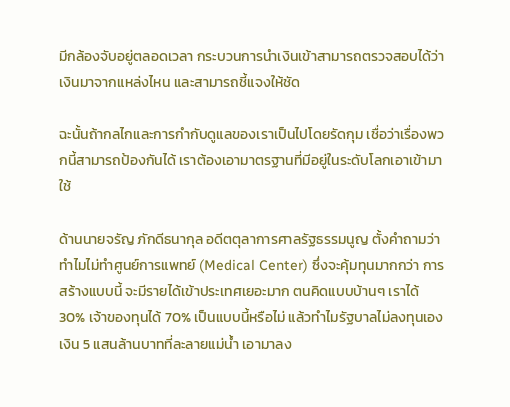มีกล้องจับอยู่ตลอดเวลา กระบวนการนำเงินเข้าสามารถตรวจสอบได้ว่าเงินมาจากแหล่งไหน และสามารถชี้แจงให้ชัด

ฉะนั้นถ้ากลไกและการกำกับดูแลของเราเป็นไปโดยรัดกุม เชื่อว่าเรื่องพวกนี้สามารถป้องกันได้ เราต้องเอามาตรฐานที่มีอยู่ในระดับโลกเอาเข้ามาใช้

ด้านนายจรัญ ภักดีธนากุล อดีตตุลาการศาลรัฐธรรมนูญ ตั้งคำถามว่า ทำไมไม่ทำศูนย์การแพทย์ (Medical Center) ซึ่งจะคุ้มทุนมากกว่า การสร้างแบบนี้ จะมีรายได้เข้าประเทศเยอะมาก ตนคิดแบบบ้านๆ เราได้ 30% เจ้าของทุนได้ 70% เป็นแบบนี้หรือไม่ แล้วทำไมรัฐบาลไม่ลงทุนเอง เงิน 5 แสนล้านบาทที่ละลายแม่น้ำ เอามาลง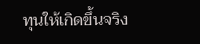ทุนให้เกิดขึ้นจริง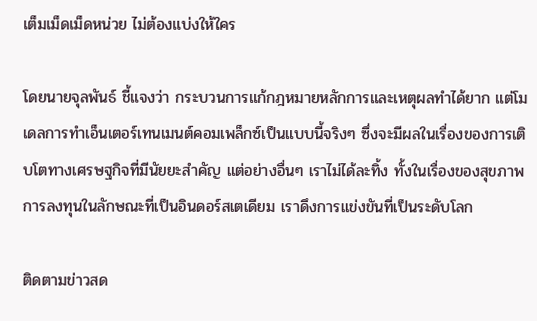เต็มเม็ดเม็ดหน่วย ไม่ต้องแบ่งให้ใคร

โดยนายจุลพันธ์ ชี้แจงว่า กระบวนการแก้กฎหมายหลักการและเหตุผลทำได้ยาก แต่โมเดลการทำเอ็นเตอร์เทนเมนต์คอมเพล็กซ์เป็นแบบนี้จริงๆ ซึ่งจะมีผลในเรื่องของการเติบโตทางเศรษฐกิจที่มีนัยยะสำคัญ แต่อย่างอื่นๆ เราไม่ได้ละทิ้ง ทั้งในเรื่องของสุขภาพ การลงทุนในลักษณะที่เป็นอินดอร์สเตเดียม เราดึงการแข่งขันที่เป็นระดับโลก

ติดตามข่าวสด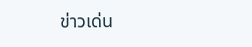ข่าวเด่น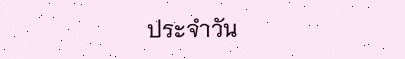ประจำวัน